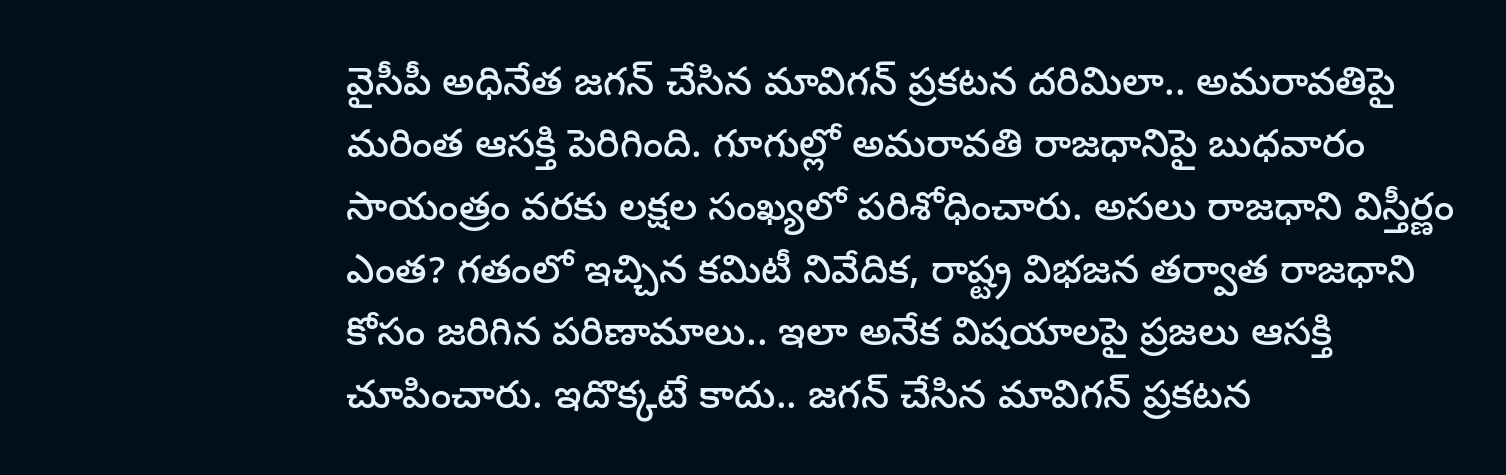వైసీపీ అధినేత జగన్ చేసిన మావిగన్ ప్రకటన దరిమిలా.. అమరావతిపై మరింత ఆసక్తి పెరిగింది. గూగుల్లో అమరావతి రాజధానిపై బుధవారం సాయంత్రం వరకు లక్షల సంఖ్యలో పరిశోధించారు. అసలు రాజధాని విస్తీర్ణం ఎంత? గతంలో ఇచ్చిన కమిటీ నివేదిక, రాష్ట్ర విభజన తర్వాత రాజధాని కోసం జరిగిన పరిణామాలు.. ఇలా అనేక విషయాలపై ప్రజలు ఆసక్తి చూపించారు. ఇదొక్కటే కాదు.. జగన్ చేసిన మావిగన్ ప్రకటన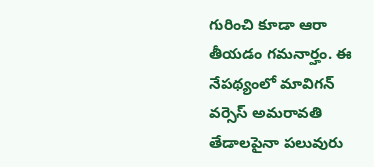గురించి కూడా ఆరా తీయడం గమనార్హం. ఈ నేపథ్యంలో మావిగన్ వర్సెస్ అమరావతి తేడాలపైనా పలువురు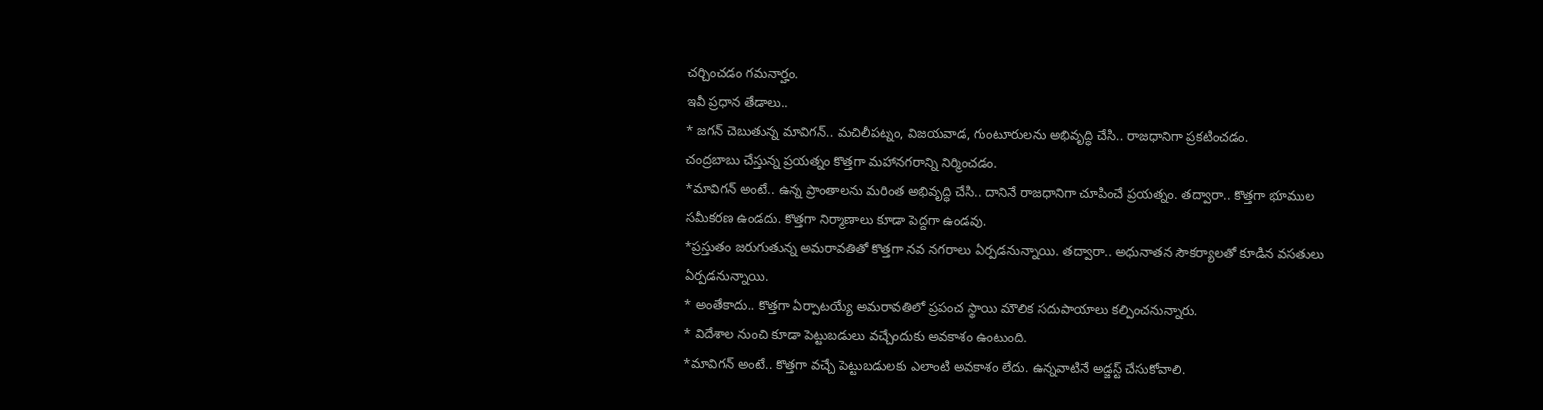చర్చించడం గమనార్హం.
ఇవీ ప్రధాన తేడాలు..
* జగన్ చెబుతున్న మావిగన్.. మచిలీపట్నం, విజయవాడ, గుంటూరులను అభివృద్ధి చేసి.. రాజధానిగా ప్రకటించడం.
చంద్రబాబు చేస్తున్న ప్రయత్నం కొత్తగా మహానగరాన్ని నిర్మించడం.
*మావిగన్ అంటే.. ఉన్న ప్రాంతాలను మరింత అభివృద్ధి చేసి.. దానినే రాజధానిగా చూపించే ప్రయత్నం. తద్వారా.. కొత్తగా భూముల సమీకరణ ఉండదు. కొత్తగా నిర్మాణాలు కూడా పెద్దగా ఉండవు.
*ప్రస్తుతం జరుగుతున్న అమరావతితో కొత్తగా నవ నగరాలు ఏర్పడనున్నాయి. తద్వారా.. అధునాతన సౌకర్యాలతో కూడిన వసతులు ఏర్పడనున్నాయి.
* అంతేకాదు.. కొత్తగా ఏర్పాటయ్యే అమరావతిలో ప్రపంచ స్థాయి మౌలిక సదుపాయాలు కల్పించనున్నారు.
* విదేశాల నుంచి కూడా పెట్టుబడులు వచ్చేందుకు అవకాశం ఉంటుంది.
*మావిగన్ అంటే.. కొత్తగా వచ్చే పెట్టుబడులకు ఎలాంటి అవకాశం లేదు. ఉన్నవాటినే అడ్జస్ట్ చేసుకోవాలి.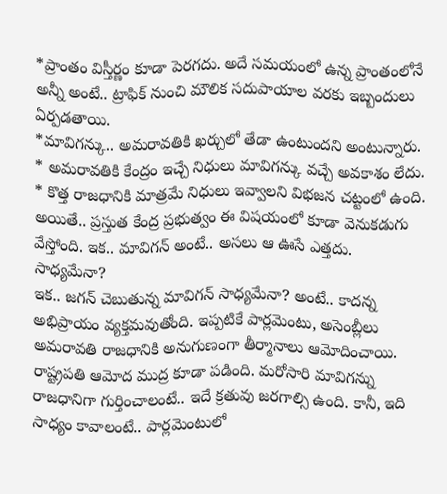*ప్రాంతం విస్తీర్ణం కూడా పెరగదు. అదే సమయంలో ఉన్న ప్రాంతంలోనే అన్నీ అంటే.. ట్రాఫిక్ నుంచి మౌలిక సదుపాయాల వరకు ఇబ్బందులు ఏర్పడతాయి.
*మావిగన్కు.. అమరావతికి ఖర్చులో తేడా ఉంటుందని అంటున్నారు.
* అమరావతికి కేంద్రం ఇచ్చే నిధులు మావిగన్కు వచ్చే అవకాశం లేదు.
* కొత్త రాజధానికి మాత్రమే నిధులు ఇవ్వాలని విభజన చట్టంలో ఉంది. అయితే.. ప్రస్తుత కేంద్ర ప్రభుత్వం ఈ విషయంలో కూడా వెనుకడుగు వేస్తోంది. ఇక.. మావిగన్ అంటే.. అసలు ఆ ఊసే ఎత్తదు.
సాధ్యమేనా?
ఇక.. జగన్ చెబుతున్న మావిగన్ సాధ్యమేనా? అంటే.. కాదన్న అభిప్రాయం వ్యక్తమవుతోంది. ఇప్పటికే పార్లమెంటు, అసెంబ్లీలు అమరావతి రాజధానికి అనుగుణంగా తీర్మానాలు ఆమోదించాయి. రాష్ట్రపతి ఆమోద ముద్ర కూడా పడింది. మరోసారి మావిగన్ను రాజధానిగా గుర్తించాలంటే.. ఇదే క్రతువు జరగాల్సి ఉంది. కానీ, ఇది సాధ్యం కావాలంటే.. పార్లమెంటులో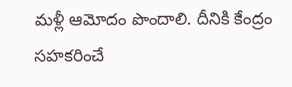మళ్లీ ఆమోదం పొందాలి. దీనికి కేంద్రం సహకరించే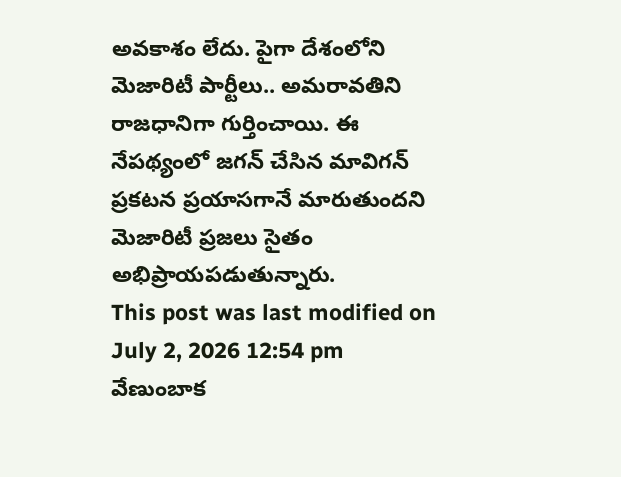అవకాశం లేదు. పైగా దేశంలోని మెజారిటీ పార్టీలు.. అమరావతిని రాజధానిగా గుర్తించాయి. ఈ నేపథ్యంలో జగన్ చేసిన మావిగన్ ప్రకటన ప్రయాసగానే మారుతుందని మెజారిటీ ప్రజలు సైతం అభిప్రాయపడుతున్నారు.
This post was last modified on July 2, 2026 12:54 pm
వేణుంబాక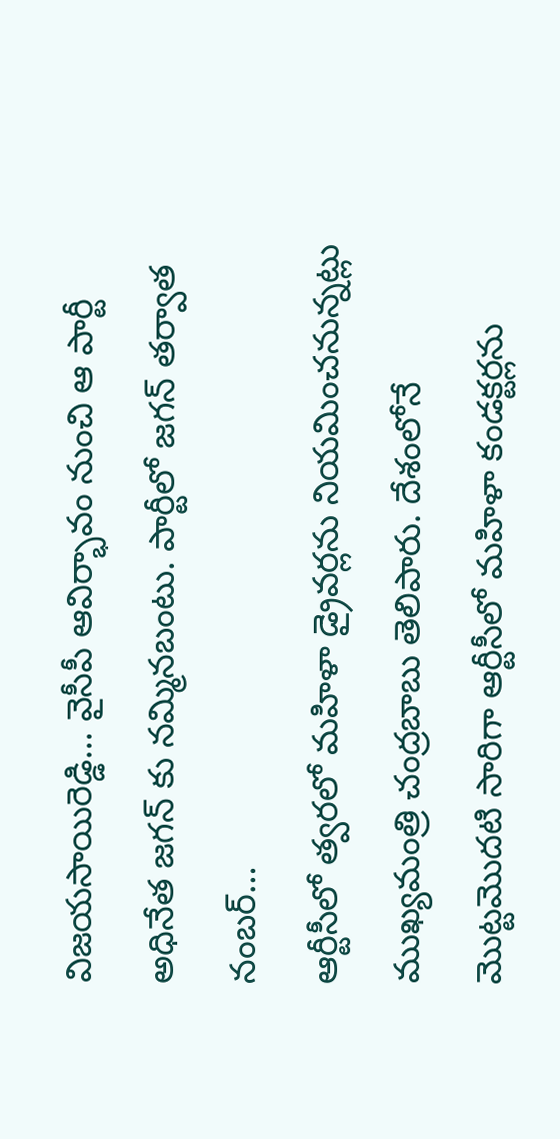విజయసాయిరెడ్డి… వైసీపీ ఆవిర్భావం నుంచి ఆ పార్టీ అధినేత జగన్ కు నమ్మినబంటు. పార్టీలో జగన్ తర్వాత నంబర్…
ఆర్టీసీలో త్వరలో మహిళా డ్రైవర్లను నియమించనున్నట్లు ముఖ్యమంత్రి చంద్రబాబు తెలిపారు. దేశంలోనే మొట్టమొదటి సారిగా ఆర్టీసీలో మహిళా కండక్టర్లను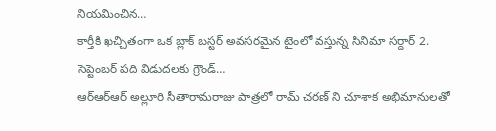నియమించిన…
కార్తీకి ఖచ్చితంగా ఒక బ్లాక్ బస్టర్ అవసరమైన టైంలో వస్తున్న సినిమా సర్దార్ 2. సెప్టెంబర్ పది విడుదలకు గ్రౌండ్…
ఆర్ఆర్ఆర్ అల్లూరి సీతారామరాజు పాత్రలో రామ్ చరణ్ ని చూశాక అభిమానులతో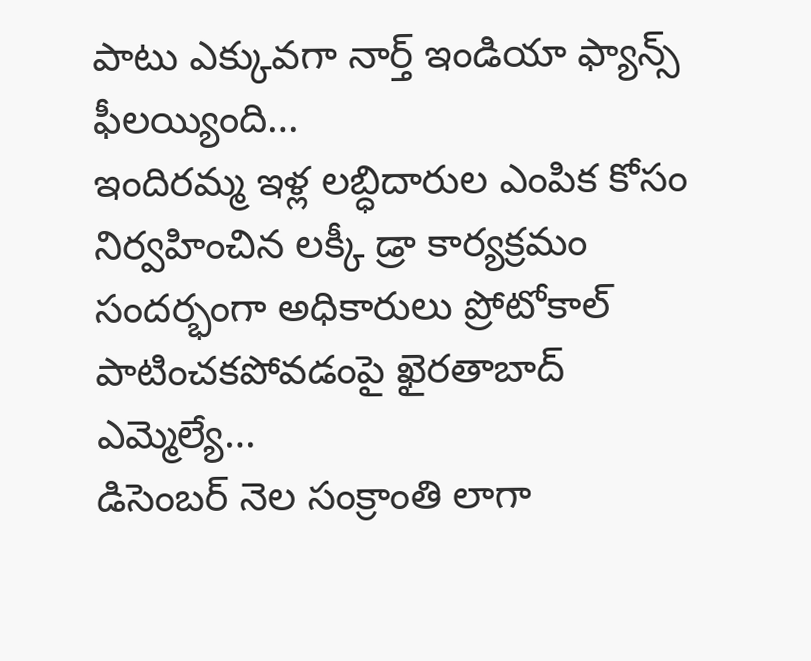పాటు ఎక్కువగా నార్త్ ఇండియా ఫ్యాన్స్ ఫీలయ్యింది…
ఇందిరమ్మ ఇళ్ల లబ్ధిదారుల ఎంపిక కోసం నిర్వహించిన లక్కీ డ్రా కార్యక్రమం సందర్భంగా అధికారులు ప్రోటోకాల్ పాటించకపోవడంపై ఖైరతాబాద్ ఎమ్మెల్యే…
డిసెంబర్ నెల సంక్రాంతి లాగా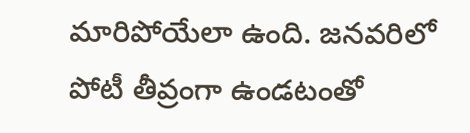మారిపోయేలా ఉంది. జనవరిలో పోటీ తీవ్రంగా ఉండటంతో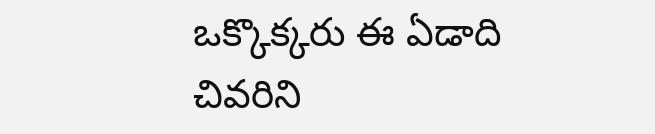ఒక్కొక్కరు ఈ ఏడాది చివరిని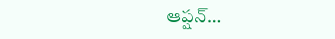ఆప్షన్…